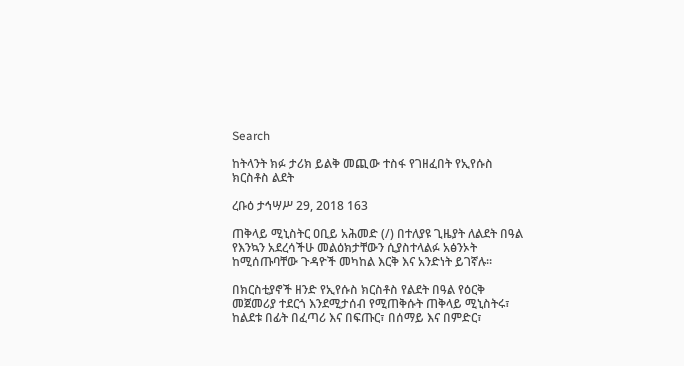Search

ከትላንት ክፉ ታሪክ ይልቅ መጪው ተስፋ የገዘፈበት የኢየሱስ ክርስቶስ ልደት

ረቡዕ ታኅሣሥ 29, 2018 163

ጠቅላይ ሚኒስትር ዐቢይ አሕመድ (/) በተለያዩ ጊዜያት ለልደት በዓል የእንኳን አደረሳችሁ መልዕክታቸውን ሲያስተላልፉ አፅንኦት ከሚሰጡባቸው ጉዳዮች መካከል እርቅ እና አንድነት ይገኛሉ።

በክርስቲያኖች ዘንድ የኢየሱስ ክርስቶስ የልደት በዓል የዕርቅ መጀመሪያ ተደርጎ እንደሚታሰብ የሚጠቅሱት ጠቅላይ ሚኒስትሩ፣ ከልደቱ በፊት በፈጣሪ እና በፍጡር፣ በሰማይ እና በምድር፣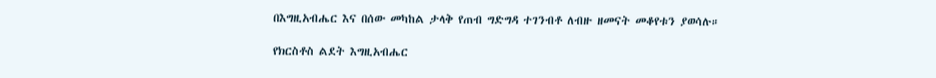በእግዚአብሔር እና በሰው መካከል ታላቅ የጠብ ግድግዳ ተገንብቶ ለብዙ ዘመናት መቆየቱን ያወሳሉ።

የክርስቶስ ልደት እግዚአብሔር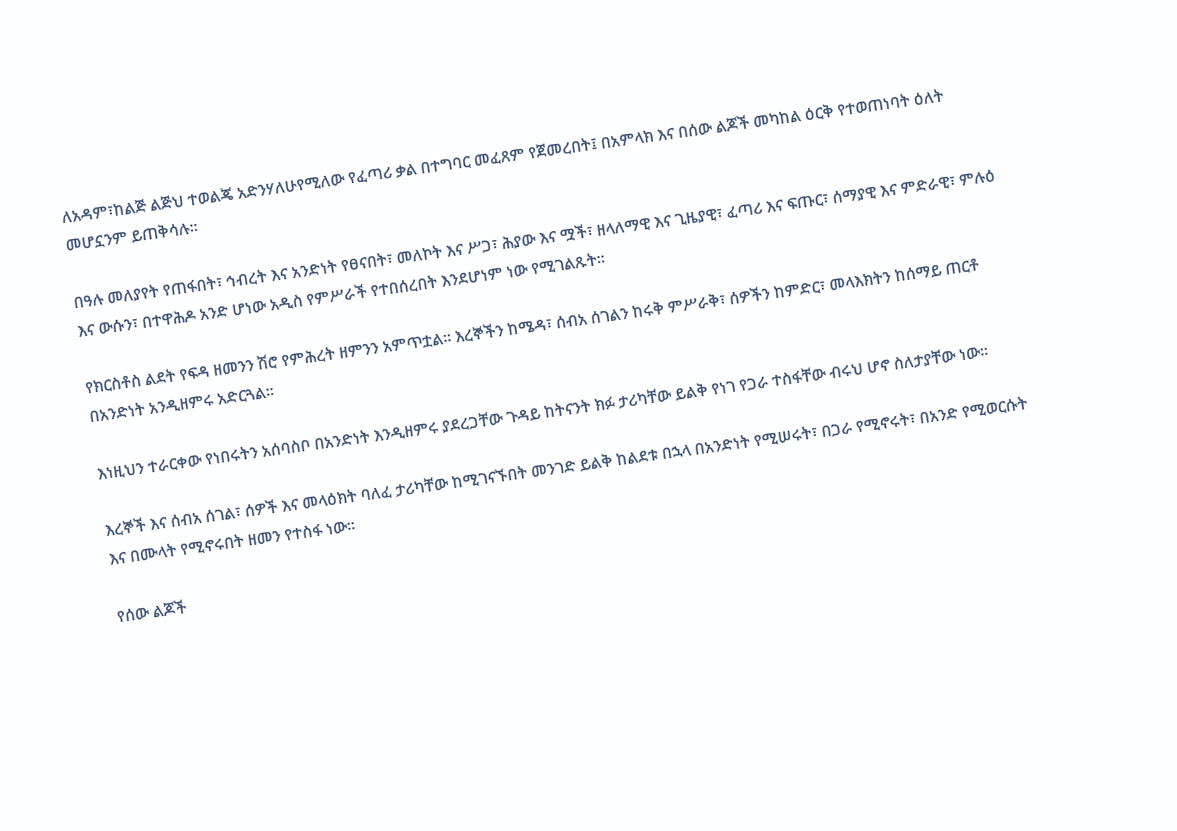ለአዳም፣ከልጅ ልጅህ ተወልጄ አድንሃለሁየሚለው የፈጣሪ ቃል በተግባር መፈጸም የጀመረበት፤ በአምላክ እና በሰው ልጆች መካከል ዕርቅ የተወጠነባት ዕለት መሆኗንም ይጠቅሳሉ።

በዓሉ መለያየት የጠፋበት፣ ኅብረት እና አንድነት የፀናበት፣ መለኮት እና ሥጋ፣ ሕያው እና ሟች፣ ዘላለማዊ እና ጊዜያዊ፣ ፈጣሪ እና ፍጡር፣ ሰማያዊ እና ምድራዊ፣ ምሉዕ እና ውሱን፣ በተዋሕዶ አንድ ሆነው አዲስ የምሥራች የተበሰረበት እንደሆነም ነው የሚገልጹት።

የክርስቶስ ልደት የፍዳ ዘመንን ሽሮ የምሕረት ዘምንን አምጥቷል። እረኞችን ከሜዳ፣ ሰብአ ሰገልን ከሩቅ ምሥራቅ፣ ሰዎችን ከምድር፣ መላእክትን ከሰማይ ጠርቶ በአንድነት አንዲዘምሩ አድርጓል።

እነዚህን ተራርቀው የነበሩትን አሰባስቦ በአንድነት እንዲዘምሩ ያደረጋቸው ጉዳይ ከትናንት ክፉ ታሪካቸው ይልቅ የነገ የጋራ ተስፋቸው ብሩህ ሆኖ ስለታያቸው ነው።

እረኞች እና ሰብአ ሰገል፣ ሰዎች እና መላዕክት ባለፈ ታሪካቸው ከሚገናኙበት መንገድ ይልቅ ከልደቱ በኋላ በአንድነት የሚሠሩት፣ በጋራ የሚኖሩት፣ በአንድ የሚወርሱት እና በሙላት የሚኖሩበት ዘመን የተስፋ ነው።

የሰው ልጆች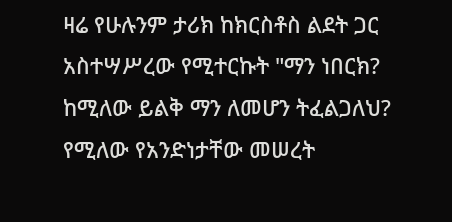ዛሬ የሁሉንም ታሪክ ከክርስቶስ ልደት ጋር አስተሣሥረው የሚተርኩት "ማን ነበርክ? ከሚለው ይልቅ ማን ለመሆን ትፈልጋለህ? የሚለው የአንድነታቸው መሠረት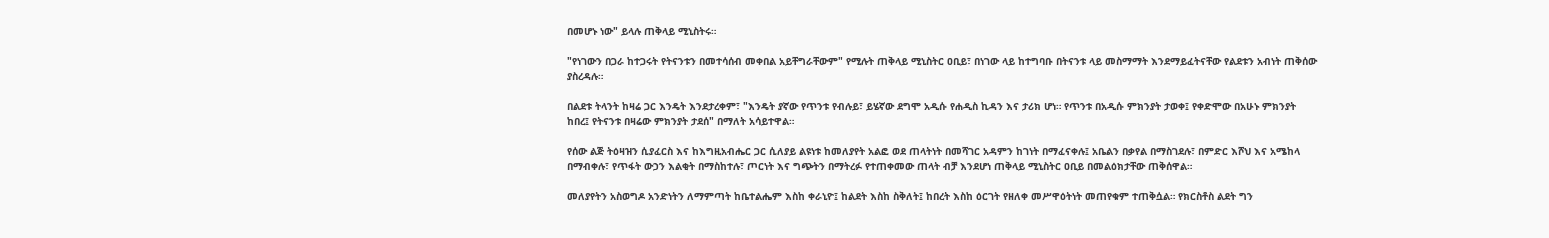በመሆኑ ነው" ይላሉ ጠቅላይ ሚኒስትሩ።

"የነገውን በጋራ ከተጋሩት የትናንቱን በመተሳሰብ መቀበል አይቸግራቸውም" የሚሉት ጠቅላይ ሚኒስትር ዐቢይ፣ በነገው ላይ ከተግባቡ በትናንቱ ላይ መስማማት እንደማይፈትናቸው የልደቱን አብነት ጠቅሰው ያስረዳሉ።

በልደቱ ትላንት ከዛሬ ጋር እንዴት እንደታረቀም፣ "እንዴት ያኛው የጥንቱ የብሉይ፣ ይሄኛው ደግሞ አዲሱ የሐዲስ ኪዳን እና ታሪክ ሆነ። የጥንቱ በአዲሱ ምክንያት ታወቀ፤ የቀድሞው በአሁኑ ምክንያት ከበረ፤ የትናንቱ በዛሬው ምክንያት ታደሰ" በማለት አሳይተዋል።

የሰው ልጅ ትዕዛዝን ሲያፈርስ እና ከእግዚአብሔር ጋር ሲለያይ ልዩነቱ ከመለያየት አልፎ ወደ ጠላትነት በመሻገር አዳምን ከገነት በማፈናቀሉ፤ አቤልን በቃየል በማስገደሉ፣ በምድር እሾህ እና አሜከላ በማብቀሉ፣ የጥፋት ውኃን እልቂት በማስከተሉ፣ ጦርነት እና ግጭትን በማትረፉ የተጠቀመው ጠላት ብቻ እንደሆነ ጠቅላይ ሚኒስትር ዐቢይ በመልዕክታቸው ጠቅሰዋል።

መለያየትን አስወግዶ አንድነትን ለማምጣት ከቤተልሔም እስከ ቀራኒዮ፤ ከልደት እስከ ስቅለት፤ ከበረት እስከ ዕርገት የዘለቀ መሥዋዕትነት መጠየቁም ተጠቅሷል። የክርስቶስ ልደት ግን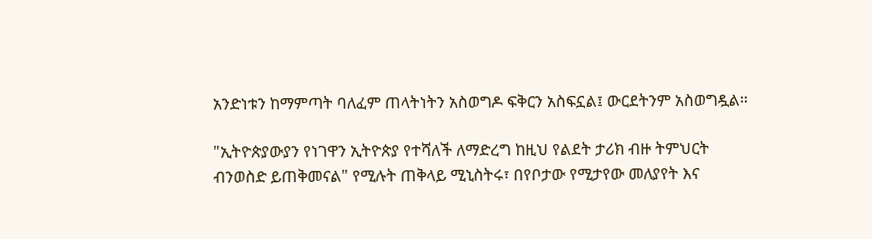አንድነቱን ከማምጣት ባለፈም ጠላትነትን አስወግዶ ፍቅርን አስፍኗል፤ ውርደትንም አስወግዷል።

"ኢትዮጵያውያን የነገዋን ኢትዮጵያ የተሻለች ለማድረግ ከዚህ የልደት ታሪክ ብዙ ትምህርት ብንወስድ ይጠቅመናል" የሚሉት ጠቅላይ ሚኒስትሩ፣ በየቦታው የሚታየው መለያየት እና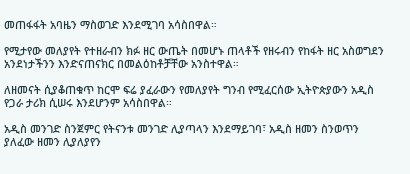መጠፋፋት አባዜን ማስወገድ እንደሚገባ አሳስበዋል።

የሚታየው መለያየት የተዘራብን ክፉ ዘር ውጤት በመሆኑ ጠላቶች የዘሩብን የከፋት ዘር አስወግደን አንደነታችንን እንድናጠናክር በመልዕከቶቻቸው አንስተዋል።

ለዘመናት ሲያቆጠቁጥ ከርሞ ፍሬ ያፈራውን የመለያየት ግንብ የሚፈርሰው ኢትዮጵያውን አዲስ የጋራ ታሪክ ሲሠሩ እንደሆንም አሳስበዋል።

አዲስ መንገድ ስንጀምር የትናንቱ መንገድ ሊያጣላን እንደማይገባ፣ አዲስ ዘመን ስንወጥን ያለፈው ዘመን ሊያለያየን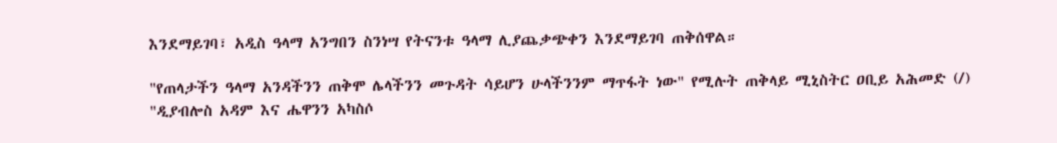እንደማይገባ፣ አዲስ ዓላማ አንግበን ስንነሣ የትናንቱ ዓላማ ሊያጨቃጭቀን እንደማይገባ ጠቅሰዋል።

"የጠላታችን ዓላማ አንዳችንን ጠቅሞ ሌላችንን መጉዳት ሳይሆን ሁላችንንም ማጥፋት ነው" የሚሉት ጠቅላይ ሚኒስትር ዐቢይ አሕመድ (/) "ዲያብሎስ አዳም እና ሔዋንን አካስሶ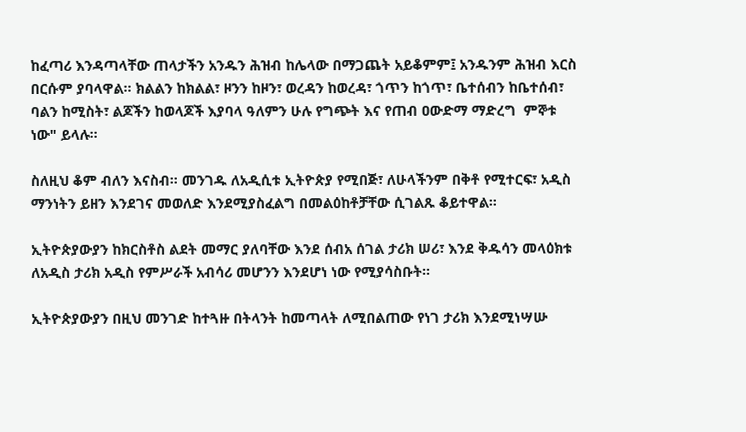ከፈጣሪ እንዳጣላቸው ጠላታችን አንዱን ሕዝብ ከሌላው በማጋጨት አይቆምም፤ አንዱንም ሕዝብ እርስ በርሱም ያባላዋል። ክልልን ከክልል፣ ዞንን ከዞን፣ ወረዳን ከወረዳ፣ ጎጥን ከጎጥ፣ ቤተሰብን ከቤተሰብ፣ ባልን ከሚስት፣ ልጆችን ከወላጆች እያባላ ዓለምን ሁሉ የግጭት እና የጠብ ዐውድማ ማድረግ  ምኞቱ ነው" ይላሉ።

ስለዚህ ቆም ብለን እናስብ። መንገዱ ለአዲሲቱ ኢትዮጵያ የሚበጅ፣ ለሁላችንም በቅቶ የሚተርፍ፣ አዲስ ማንነትን ይዘን እንደገና መወለድ እንደሚያስፈልግ በመልዕከቶቻቸው ሲገልጹ ቆይተዋል።

ኢትዮጵያውያን ከክርስቶስ ልደት መማር ያለባቸው እንደ ሰብአ ሰገል ታሪክ ሠሪ፣ እንደ ቅዱሳን መላዕክቱ ለአዲስ ታሪክ አዲስ የምሥራች አብሳሪ መሆንን እንደሆነ ነው የሚያሳስቡት።

ኢትዮጵያውያን በዚህ መንገድ ከተጓዙ በትላንት ከመጣላት ለሚበልጠው የነገ ታሪክ እንደሚነሣሡ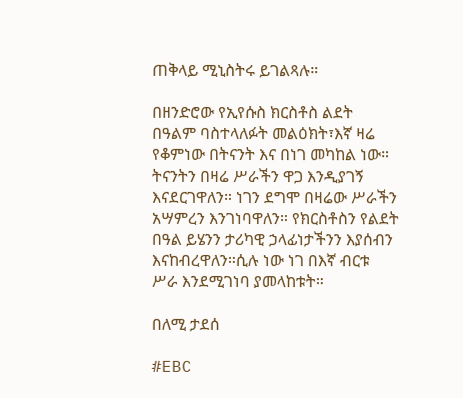ጠቅላይ ሚኒስትሩ ይገልጻሉ።

በዘንድሮው የኢየሱስ ክርስቶስ ልደት በዓልም ባስተላለፉት መልዕክት፣እኛ ዛሬ የቆምነው በትናንት እና በነገ መካከል ነው። ትናንትን በዛሬ ሥራችን ዋጋ እንዲያገኝ እናደርገዋለን። ነገን ደግሞ በዛሬው ሥራችን አሣምረን እንገነባዋለን። የክርስቶስን የልደት በዓል ይሄንን ታሪካዊ ኃላፊነታችንን እያሰብን እናከብረዋለን።ሲሉ ነው ነገ በእኛ ብርቱ ሥራ እንደሚገነባ ያመላከቱት።

በለሚ ታደሰ

#EBC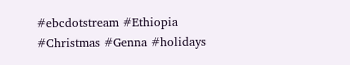#ebcdotstream #Ethiopia #Christmas #Genna #holidays